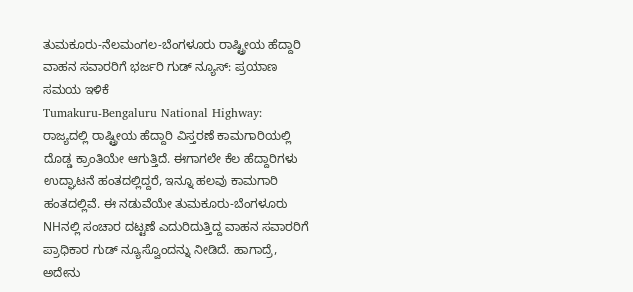ತುಮಕೂರು-ನೆಲಮಂಗಲ-ಬೆಂಗಳೂರು ರಾಷ್ಟ್ರೀಯ ಹೆದ್ದಾರಿ ವಾಹನ ಸವಾರರಿಗೆ ಭರ್ಜರಿ ಗುಡ್ ನ್ಯೂಸ್: ಪ್ರಯಾಣ ಸಮಯ ಇಳಿಕೆ
Tumakuru-Bengaluru National Highway: ರಾಜ್ಯದಲ್ಲಿ ರಾಷ್ಟ್ರೀಯ ಹೆದ್ದಾರಿ ವಿಸ್ತರಣೆ ಕಾಮಗಾರಿಯಲ್ಲಿ ದೊಡ್ಡ ಕ್ರಾಂತಿಯೇ ಆಗುತ್ತಿದೆ. ಈಗಾಗಲೇ ಕೆಲ ಹೆದ್ದಾರಿಗಳು ಉದ್ಘಾಟನೆ ಹಂತದಲ್ಲಿದ್ದರೆ, ಇನ್ನೂ ಹಲವು ಕಾಮಗಾರಿ ಹಂತದಲ್ಲಿವೆ. ಈ ನಡುವೆಯೇ ತುಮಕೂರು-ಬೆಂಗಳೂರು NHನಲ್ಲಿ ಸಂಚಾರ ದಟ್ಟಣೆ ಎದುರಿದುತ್ತಿದ್ದ ವಾಹನ ಸವಾರರಿಗೆ ಪ್ರಾಧಿಕಾರ ಗುಡ್ ನ್ಯೂಸ್ವೊಂದನ್ನು ನೀಡಿದೆ. ಹಾಗಾದ್ರೆ, ಅದೇನು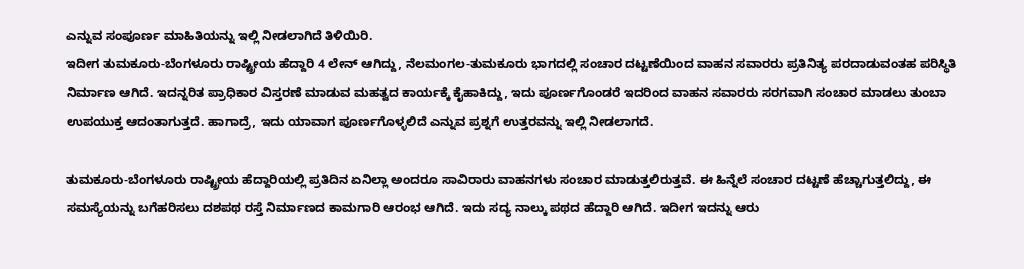ಎನ್ನುವ ಸಂಪೂರ್ಣ ಮಾಹಿತಿಯನ್ನು ಇಲ್ಲಿ ನೀಡಲಾಗಿದೆ ತಿಳಿಯಿರಿ.
ಇದೀಗ ತುಮಕೂರು-ಬೆಂಗಳೂರು ರಾಷ್ಟ್ರೀಯ ಹೆದ್ದಾರಿ 4 ಲೇನ್ ಆಗಿದ್ದು, ನೆಲಮಂಗಲ-ತುಮಕೂರು ಭಾಗದಲ್ಲಿ ಸಂಚಾರ ದಟ್ಟಣೆಯಿಂದ ವಾಹನ ಸವಾರರು ಪ್ರತಿನಿತ್ಯ ಪರದಾಡುವಂತಹ ಪರಿಸ್ಥಿತಿ ನಿರ್ಮಾಣ ಆಗಿದೆ. ಇದನ್ನರಿತ ಪ್ರಾಧಿಕಾರ ವಿಸ್ತರಣೆ ಮಾಡುವ ಮಹತ್ವದ ಕಾರ್ಯಕ್ಕೆ ಕೈಹಾಕಿದ್ದು, ಇದು ಪೂರ್ಣಗೊಂಡರೆ ಇದರಿಂದ ವಾಹನ ಸವಾರರು ಸರಗವಾಗಿ ಸಂಚಾರ ಮಾಡಲು ತುಂಬಾ ಉಪಯುಕ್ತ ಆದಂತಾಗುತ್ತದೆ. ಹಾಗಾದ್ರೆ, ಇದು ಯಾವಾಗ ಪೂರ್ಣಗೊಳ್ಳಲಿದೆ ಎನ್ನುವ ಪ್ರಶ್ನಗೆ ಉತ್ತರವನ್ನು ಇಲ್ಲಿ ನೀಡಲಾಗದೆ.

ತುಮಕೂರು-ಬೆಂಗಳೂರು ರಾಷ್ಟ್ರೀಯ ಹೆದ್ದಾರಿಯಲ್ಲಿ ಪ್ರತಿದಿನ ಏನಿಲ್ಲಾ ಅಂದರೂ ಸಾವಿರಾರು ವಾಹನಗಳು ಸಂಚಾರ ಮಾಡುತ್ತಲಿರುತ್ತವೆ. ಈ ಹಿನ್ನೆಲೆ ಸಂಚಾರ ದಟ್ಟಣೆ ಹೆಚ್ಚಾಗುತ್ತಲಿದ್ದು, ಈ ಸಮಸ್ಯೆಯನ್ನು ಬಗೆಹರಿಸಲು ದಶಪಥ ರಸ್ತೆ ನಿರ್ಮಾಣದ ಕಾಮಗಾರಿ ಆರಂಭ ಆಗಿದೆ. ಇದು ಸದ್ಯ ನಾಲ್ಕು ಪಥದ ಹೆದ್ದಾರಿ ಆಗಿದೆ. ಇದೀಗ ಇದನ್ನು ಆರು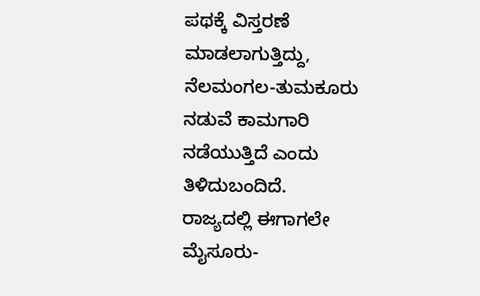ಪಥಕ್ಕೆ ವಿಸ್ತರಣೆ ಮಾಡಲಾಗುತ್ತಿದ್ದು, ನೆಲಮಂಗಲ-ತುಮಕೂರು ನಡುವೆ ಕಾಮಗಾರಿ ನಡೆಯುತ್ತಿದೆ ಎಂದು ತಿಳಿದುಬಂದಿದೆ.
ರಾಜ್ಯದಲ್ಲಿ ಈಗಾಗಲೇ ಮೈಸೂರು-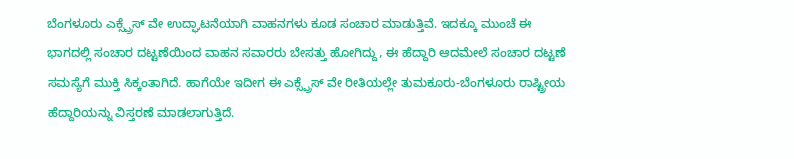ಬೆಂಗಳೂರು ಎಕ್ಸ್ಪ್ರೆಸ್ ವೇ ಉದ್ಘಾಟನೆಯಾಗಿ ವಾಹನಗಳು ಕೂಡ ಸಂಚಾರ ಮಾಡುತ್ತಿವೆ. ಇದಕ್ಕೂ ಮುಂಚೆ ಈ ಭಾಗದಲ್ಲಿ ಸಂಚಾರ ದಟ್ಟಣೆಯಿಂದ ವಾಹನ ಸವಾರರು ಬೇಸತ್ತು ಹೋಗಿದ್ದು, ಈ ಹೆದ್ದಾರಿ ಆದಮೇಲೆ ಸಂಚಾರ ದಟ್ಟಣೆ ಸಮಸ್ಯೆಗೆ ಮುಕ್ತಿ ಸಿಕ್ಕಂತಾಗಿದೆ. ಹಾಗೆಯೇ ಇದೀಗ ಈ ಎಕ್ಸ್ಪ್ರೆಸ್ ವೇ ರೀತಿಯಲ್ಲೇ ತುಮಕೂರು-ಬೆಂಗಳೂರು ರಾಷ್ಟ್ರೀಯ ಹೆದ್ದಾರಿಯನ್ನು ವಿಸ್ತರಣೆ ಮಾಡಲಾಗುತ್ತಿದೆ.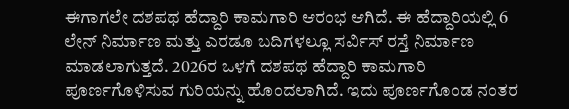ಈಗಾಗಲೇ ದಶಪಥ ಹೆದ್ದಾರಿ ಕಾಮಗಾರಿ ಆರಂಭ ಆಗಿದೆ. ಈ ಹೆದ್ದಾರಿಯಲ್ಲಿ 6 ಲೇನ್ ನಿರ್ಮಾಣ ಮತ್ತು ಎರಡೂ ಬದಿಗಳಲ್ಲೂ ಸರ್ವಿಸ್ ರಸ್ತೆ ನಿರ್ಮಾಣ ಮಾಡಲಾಗುತ್ತದೆ. 2026ರ ಒಳಗೆ ದಶಪಥ ಹೆದ್ದಾರಿ ಕಾಮಗಾರಿ ಪೂರ್ಣಗೊಳಿಸುವ ಗುರಿಯನ್ನು ಹೊಂದಲಾಗಿದೆ. ಇದು ಪೂರ್ಣಗೊಂಡ ನಂತರ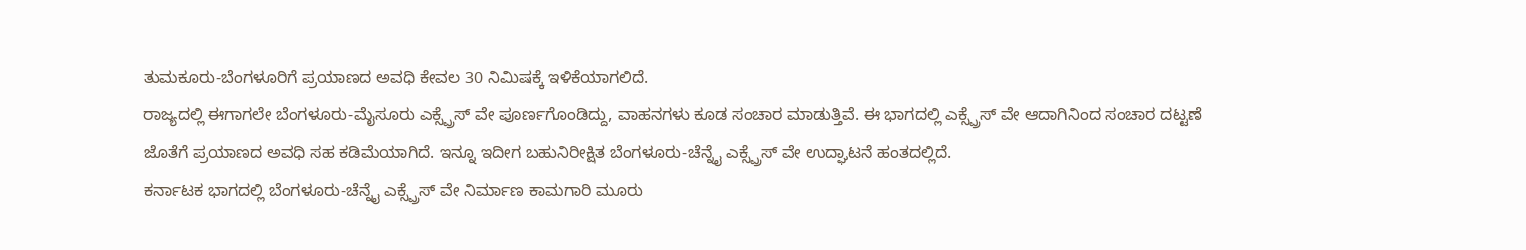ತುಮಕೂರು-ಬೆಂಗಳೂರಿಗೆ ಪ್ರಯಾಣದ ಅವಧಿ ಕೇವಲ 30 ನಿಮಿಷಕ್ಕೆ ಇಳಿಕೆಯಾಗಲಿದೆ.
ರಾಜ್ಯದಲ್ಲಿ ಈಗಾಗಲೇ ಬೆಂಗಳೂರು-ಮೈಸೂರು ಎಕ್ಸ್ಪ್ರೆಸ್ ವೇ ಪೂರ್ಣಗೊಂಡಿದ್ದು, ವಾಹನಗಳು ಕೂಡ ಸಂಚಾರ ಮಾಡುತ್ತಿವೆ. ಈ ಭಾಗದಲ್ಲಿ ಎಕ್ಸ್ಪ್ರೆಸ್ ವೇ ಆದಾಗಿನಿಂದ ಸಂಚಾರ ದಟ್ಟಣೆ ಜೊತೆಗೆ ಪ್ರಯಾಣದ ಅವಧಿ ಸಹ ಕಡಿಮೆಯಾಗಿದೆ. ಇನ್ನೂ ಇದೀಗ ಬಹುನಿರೀಕ್ಷಿತ ಬೆಂಗಳೂರು-ಚೆನ್ನೈ ಎಕ್ಸ್ಪ್ರೆಸ್ ವೇ ಉದ್ಘಾಟನೆ ಹಂತದಲ್ಲಿದೆ.
ಕರ್ನಾಟಕ ಭಾಗದಲ್ಲಿ ಬೆಂಗಳೂರು-ಚೆನ್ನೈ ಎಕ್ಸ್ಪ್ರೆಸ್ ವೇ ನಿರ್ಮಾಣ ಕಾಮಗಾರಿ ಮೂರು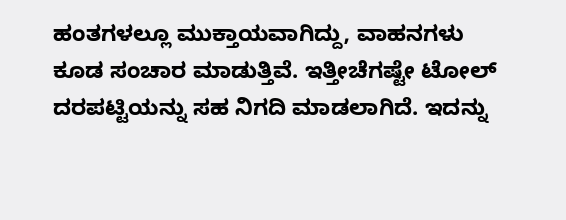ಹಂತಗಳಲ್ಲೂ ಮುಕ್ತಾಯವಾಗಿದ್ದು, ವಾಹನಗಳು ಕೂಡ ಸಂಚಾರ ಮಾಡುತ್ತಿವೆ. ಇತ್ತೀಚೆಗಷ್ಟೇ ಟೋಲ್ ದರಪಟ್ಟಿಯನ್ನು ಸಹ ನಿಗದಿ ಮಾಡಲಾಗಿದೆ. ಇದನ್ನು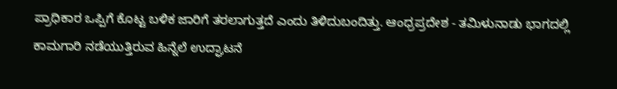ಪ್ರಾಧಿಕಾರ ಒಪ್ಪಿಗೆ ಕೊಟ್ಟ ಬಳಿಕ ಜಾರಿಗೆ ತರಲಾಗುತ್ತದೆ ಎಂದು ತಿಳಿದುಬಂದಿತ್ತು. ಆಂಧ್ರಪ್ರದೇಶ - ತಮಿಳುನಾಡು ಭಾಗದಲ್ಲಿ ಕಾಮಗಾರಿ ನಡೆಯುತ್ತಿರುವ ಹಿನ್ನೆಲೆ ಉದ್ಘಾಟನೆ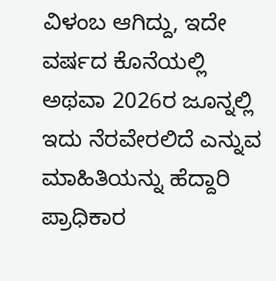ವಿಳಂಬ ಆಗಿದ್ದು, ಇದೇ ವರ್ಷದ ಕೊನೆಯಲ್ಲಿ ಅಥವಾ 2026ರ ಜೂನ್ನಲ್ಲಿ ಇದು ನೆರವೇರಲಿದೆ ಎನ್ನುವ ಮಾಹಿತಿಯನ್ನು ಹೆದ್ದಾರಿ ಪ್ರಾಧಿಕಾರ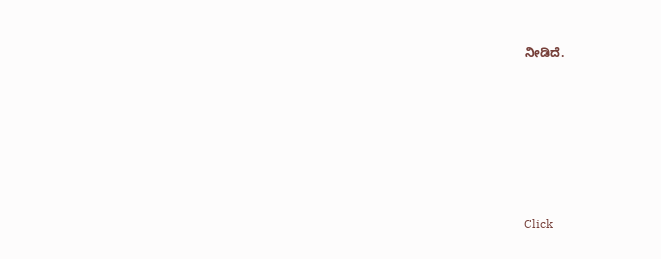ನೀಡಿದೆ.












Click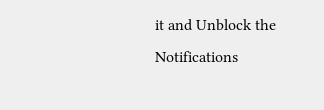it and Unblock the Notifications